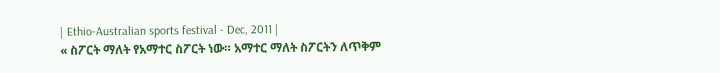| Ethio-Australian sports festival - Dec, 2011 |
« ስፖርት ማለት የአማተር ስፖርት ነው። አማተር ማለት ስፖርትን ለጥቅም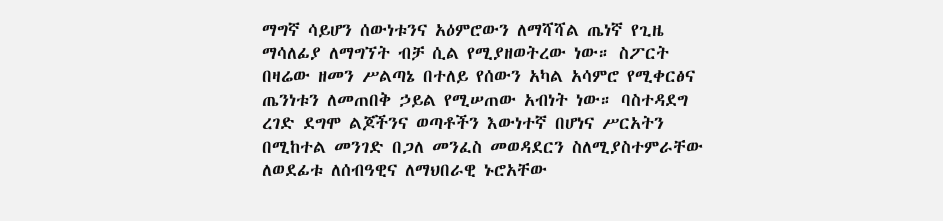ማግኛ ሳይሆን ሰውነቱንና አዕምሮውን ለማሻሻል ጤነኛ የጊዜ ማሳለፊያ ለማግኘት ብቻ ሲል የሚያዘወትረው ነው። ስፖርት በዛሬው ዘመን ሥልጣኔ በተለይ የሰውን አካል አሳምሮ የሚቀርፅና ጤንነቱን ለመጠበቅ ኃይል የሚሠጠው አብነት ነው። ባስተዳደግ ረገድ ደግሞ ልጆችንና ወጣቶችን እውነተኛ በሆነና ሥርአትን በሚከተል መንገድ በጋለ መንፈስ መወዳደርን ስለሚያስተምራቸው ለወደፊቱ ለሰብዓዊና ለማህበራዊ ኑሮአቸው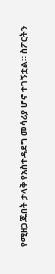የሚዘጋጁበት ታላቅ የአስተዳደግ መሳሪያ ሆኖ ተገኝቷል። ስፖርትን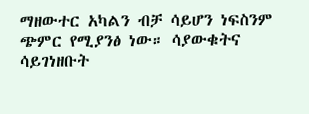ማዘውተር አካልን ብቻ ሳይሆን ነፍስንም ጭምር የሚያንፅ ነው። ሳያውቁትና ሳይገነዘቡት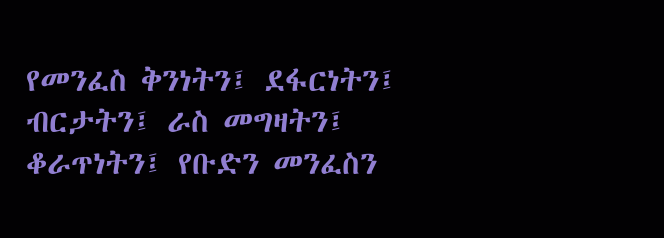የመንፈስ ቅንነትን፤ ደፋርነትን፤ ብርታትን፤ ራስ መግዛትን፤ ቆራጥነትን፤ የቡድን መንፈስን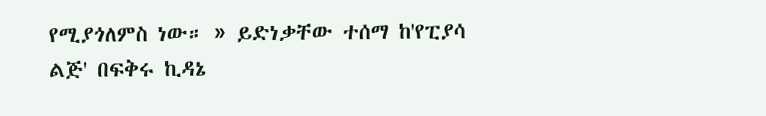የሚያጎለምስ ነው። » ይድነቃቸው ተሰማ ከ'የፒያሳ ልጅ' በፍቅሩ ኪዳኔ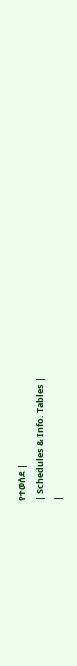የተወሰደ |
| Schedules & Info. Tables |
|